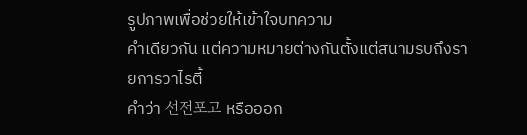รูปภาพเพื่อช่วยให้เข้าใจบทความ
คำเดียวกัน แต่ความหมายต่างกันตั้งแต่สนามรบถึงรายการวาไรตี้
คำว่า 선전포고 หรือออก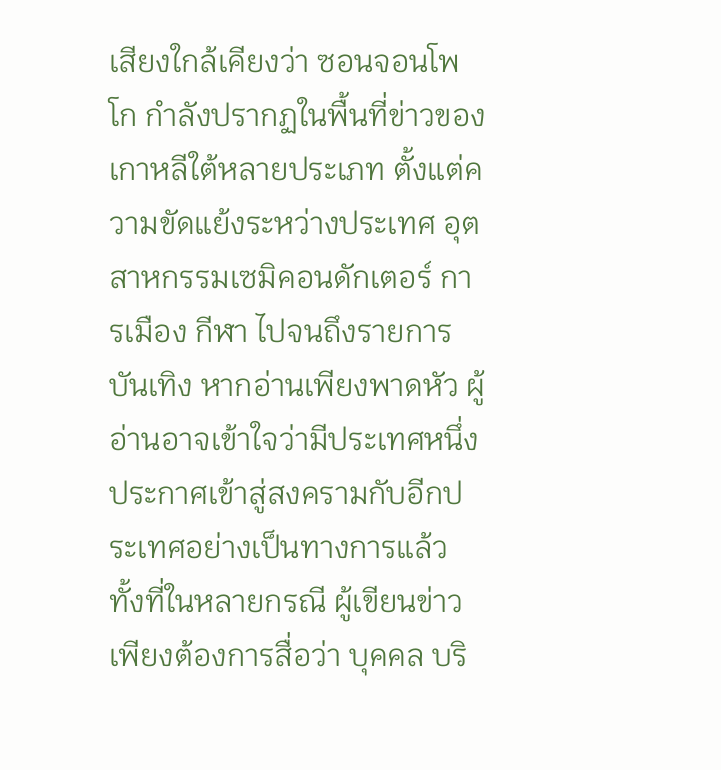เสียงใกล้เคียงว่า ซอนจอนโพโก กำลังปรากฏในพื้นที่ข่าวของเกาหลีใต้หลายประเภท ตั้งแต่ความขัดแย้งระหว่างประเทศ อุตสาหกรรมเซมิคอนดักเตอร์ การเมือง กีฬา ไปจนถึงรายการบันเทิง หากอ่านเพียงพาดหัว ผู้อ่านอาจเข้าใจว่ามีประเทศหนึ่งประกาศเข้าสู่สงครามกับอีกประเทศอย่างเป็นทางการแล้ว ทั้งที่ในหลายกรณี ผู้เขียนข่าวเพียงต้องการสื่อว่า บุคคล บริ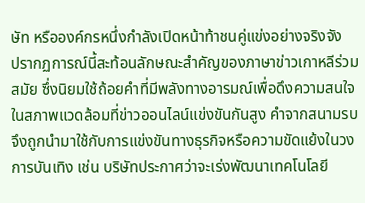ษัท หรือองค์กรหนึ่งกำลังเปิดหน้าท้าชนคู่แข่งอย่างจริงจัง
ปรากฏการณ์นี้สะท้อนลักษณะสำคัญของภาษาข่าวเกาหลีร่วมสมัย ซึ่งนิยมใช้ถ้อยคำที่มีพลังทางอารมณ์เพื่อดึงความสนใจในสภาพแวดล้อมที่ข่าวออนไลน์แข่งขันกันสูง คำจากสนามรบจึงถูกนำมาใช้กับการแข่งขันทางธุรกิจหรือความขัดแย้งในวงการบันเทิง เช่น บริษัทประกาศว่าจะเร่งพัฒนาเทคโนโลยี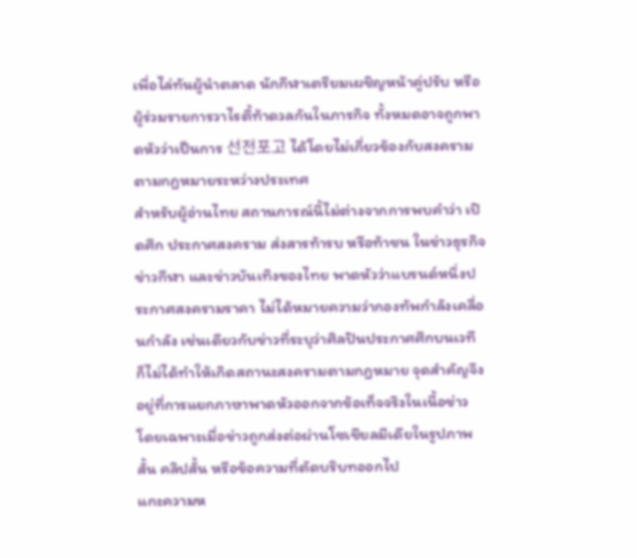เพื่อไล่ทันผู้นำตลาด นักกีฬาเตรียมเผชิญหน้าคู่ปรับ หรือผู้ร่วมรายการวาไรตี้ท้าดวลกันในภารกิจ ทั้งหมดอาจถูกพาดหัวว่าเป็นการ 선전포고 ได้โดยไม่เกี่ยวข้องกับสงครามตามกฎหมายระหว่างประเทศ
สำหรับผู้อ่านไทย สถานการณ์นี้ไม่ต่างจากการพบคำว่า เปิดศึก ประกาศสงคราม ส่งสารท้ารบ หรือท้าชน ในข่าวธุรกิจ ข่าวกีฬา และข่าวบันเทิงของไทย พาดหัวว่าแบรนด์หนึ่งประกาศสงครามราคา ไม่ได้หมายความว่ากองทัพกำลังเคลื่อนกำลัง เช่นเดียวกับข่าวที่ระบุว่าศิลปินประกาศศึกบนเวที ก็ไม่ได้ทำให้เกิดสถานะสงครามตามกฎหมาย จุดสำคัญจึงอยู่ที่การแยกภาษาพาดหัวออกจากข้อเท็จจริงในเนื้อข่าว โดยเฉพาะเมื่อข่าวถูกส่งต่อผ่านโซเชียลมีเดียในรูปภาพสั้น คลิปสั้น หรือข้อความที่ตัดบริบทออกไป
แกะความห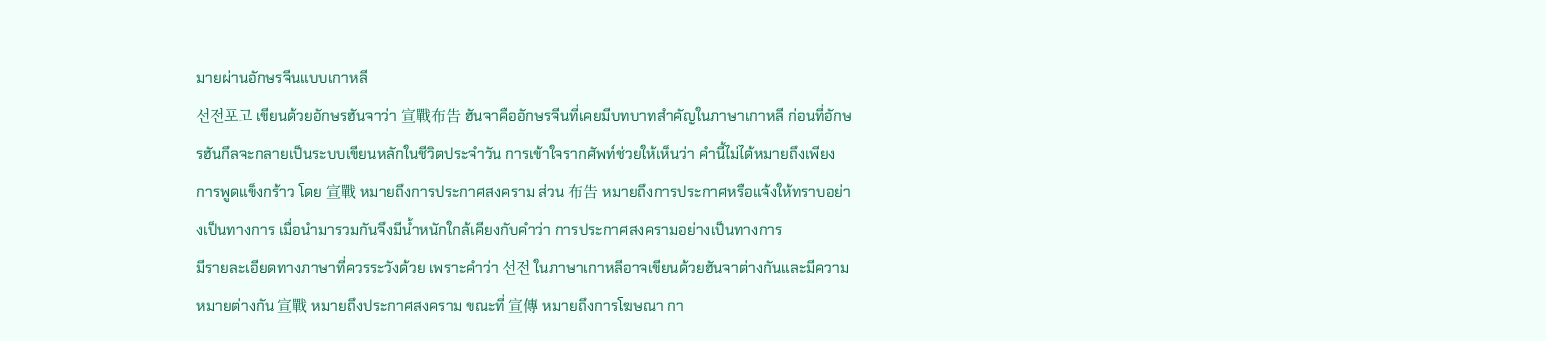มายผ่านอักษรจีนแบบเกาหลี
선전포고 เขียนด้วยอักษรฮันจาว่า 宣戰布告 ฮันจาคืออักษรจีนที่เคยมีบทบาทสำคัญในภาษาเกาหลี ก่อนที่อักษรฮันกึลจะกลายเป็นระบบเขียนหลักในชีวิตประจำวัน การเข้าใจรากศัพท์ช่วยให้เห็นว่า คำนี้ไม่ได้หมายถึงเพียงการพูดแข็งกร้าว โดย 宣戰 หมายถึงการประกาศสงคราม ส่วน 布告 หมายถึงการประกาศหรือแจ้งให้ทราบอย่างเป็นทางการ เมื่อนำมารวมกันจึงมีน้ำหนักใกล้เคียงกับคำว่า การประกาศสงครามอย่างเป็นทางการ
มีรายละเอียดทางภาษาที่ควรระวังด้วย เพราะคำว่า 선전 ในภาษาเกาหลีอาจเขียนด้วยฮันจาต่างกันและมีความหมายต่างกัน 宣戰 หมายถึงประกาศสงคราม ขณะที่ 宣傳 หมายถึงการโฆษณา กา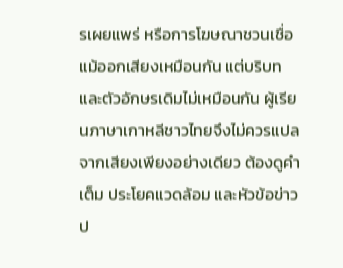รเผยแพร่ หรือการโฆษณาชวนเชื่อ แม้ออกเสียงเหมือนกัน แต่บริบทและตัวอักษรเดิมไม่เหมือนกัน ผู้เรียนภาษาเกาหลีชาวไทยจึงไม่ควรแปลจากเสียงเพียงอย่างเดียว ต้องดูคำเต็ม ประโยคแวดล้อม และหัวข้อข่าวป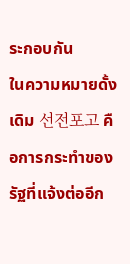ระกอบกัน
ในความหมายดั้งเดิม 선전포고 คือการกระทำของรัฐที่แจ้งต่ออีก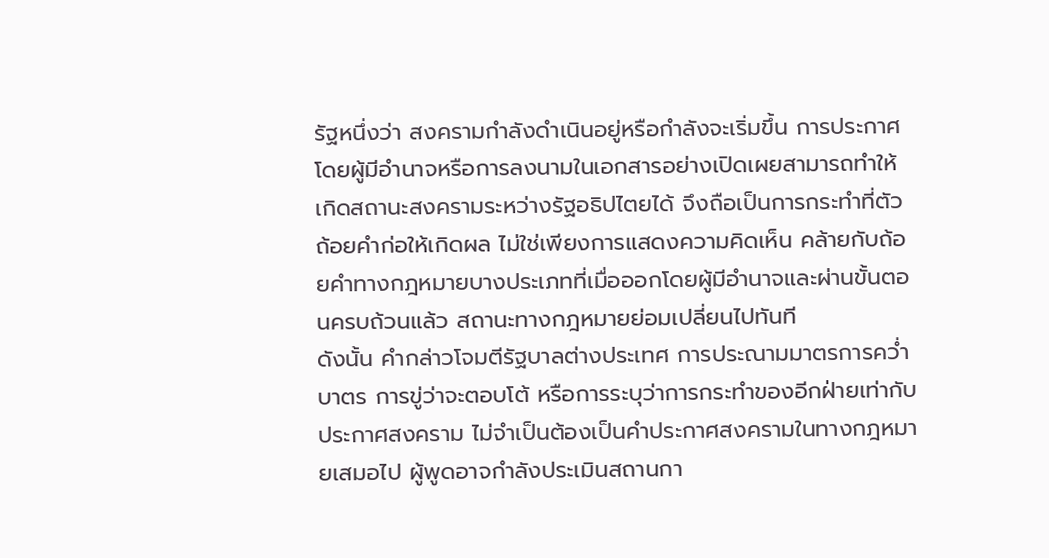รัฐหนึ่งว่า สงครามกำลังดำเนินอยู่หรือกำลังจะเริ่มขึ้น การประกาศโดยผู้มีอำนาจหรือการลงนามในเอกสารอย่างเปิดเผยสามารถทำให้เกิดสถานะสงครามระหว่างรัฐอธิปไตยได้ จึงถือเป็นการกระทำที่ตัวถ้อยคำก่อให้เกิดผล ไม่ใช่เพียงการแสดงความคิดเห็น คล้ายกับถ้อยคำทางกฎหมายบางประเภทที่เมื่อออกโดยผู้มีอำนาจและผ่านขั้นตอนครบถ้วนแล้ว สถานะทางกฎหมายย่อมเปลี่ยนไปทันที
ดังนั้น คำกล่าวโจมตีรัฐบาลต่างประเทศ การประณามมาตรการคว่ำบาตร การขู่ว่าจะตอบโต้ หรือการระบุว่าการกระทำของอีกฝ่ายเท่ากับประกาศสงคราม ไม่จำเป็นต้องเป็นคำประกาศสงครามในทางกฎหมายเสมอไป ผู้พูดอาจกำลังประเมินสถานกา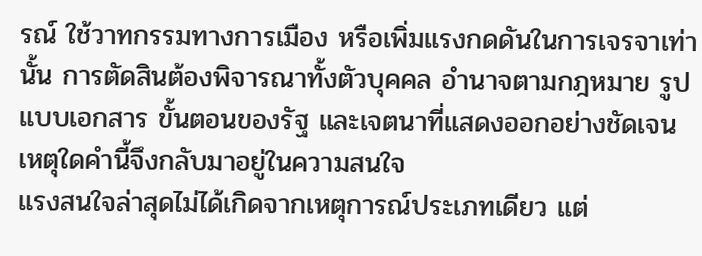รณ์ ใช้วาทกรรมทางการเมือง หรือเพิ่มแรงกดดันในการเจรจาเท่านั้น การตัดสินต้องพิจารณาทั้งตัวบุคคล อำนาจตามกฎหมาย รูปแบบเอกสาร ขั้นตอนของรัฐ และเจตนาที่แสดงออกอย่างชัดเจน
เหตุใดคำนี้จึงกลับมาอยู่ในความสนใจ
แรงสนใจล่าสุดไม่ได้เกิดจากเหตุการณ์ประเภทเดียว แต่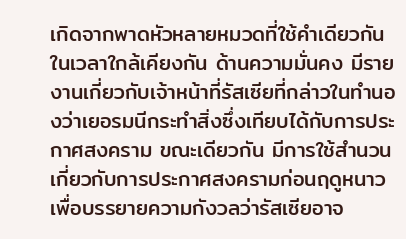เกิดจากพาดหัวหลายหมวดที่ใช้คำเดียวกันในเวลาใกล้เคียงกัน ด้านความมั่นคง มีรายงานเกี่ยวกับเจ้าหน้าที่รัสเซียที่กล่าวในทำนองว่าเยอรมนีกระทำสิ่งซึ่งเทียบได้กับการประกาศสงคราม ขณะเดียวกัน มีการใช้สำนวนเกี่ยวกับการประกาศสงครามก่อนฤดูหนาว เพื่อบรรยายความกังวลว่ารัสเซียอาจ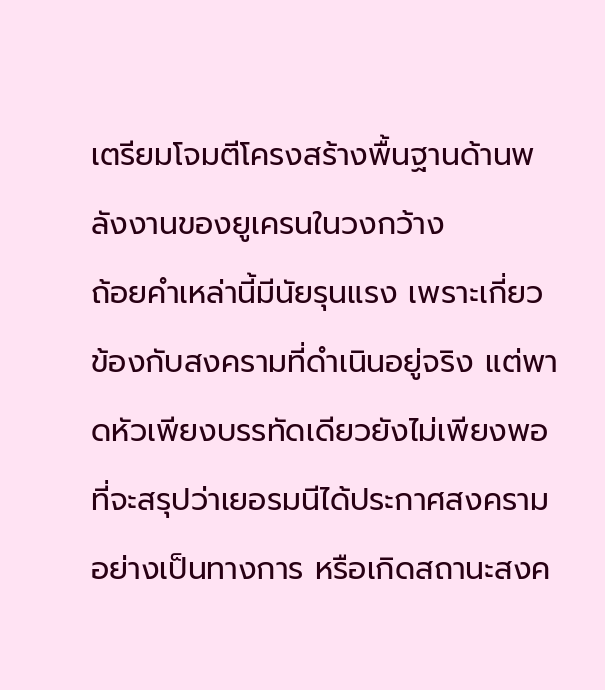เตรียมโจมตีโครงสร้างพื้นฐานด้านพลังงานของยูเครนในวงกว้าง
ถ้อยคำเหล่านี้มีนัยรุนแรง เพราะเกี่ยวข้องกับสงครามที่ดำเนินอยู่จริง แต่พาดหัวเพียงบรรทัดเดียวยังไม่เพียงพอที่จะสรุปว่าเยอรมนีได้ประกาศสงครามอย่างเป็นทางการ หรือเกิดสถานะสงค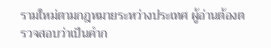รามใหม่ตามกฎหมายระหว่างประเทศ ผู้อ่านต้องตรวจสอบว่าเป็นคำก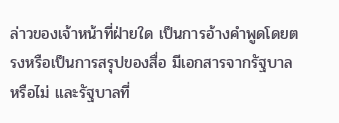ล่าวของเจ้าหน้าที่ฝ่ายใด เป็นการอ้างคำพูดโดยตรงหรือเป็นการสรุปของสื่อ มีเอกสารจากรัฐบาลหรือไม่ และรัฐบาลที่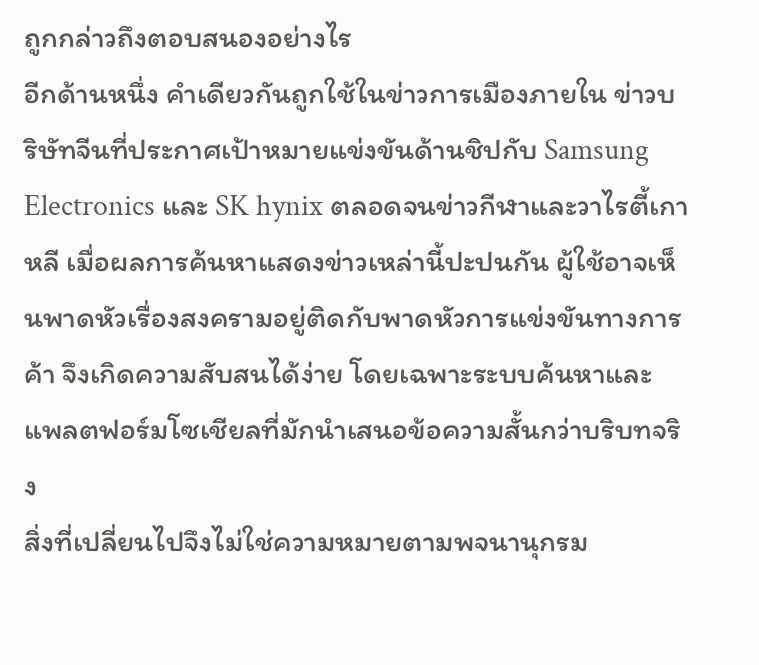ถูกกล่าวถึงตอบสนองอย่างไร
อีกด้านหนึ่ง คำเดียวกันถูกใช้ในข่าวการเมืองภายใน ข่าวบริษัทจีนที่ประกาศเป้าหมายแข่งขันด้านชิปกับ Samsung Electronics และ SK hynix ตลอดจนข่าวกีฬาและวาไรตี้เกาหลี เมื่อผลการค้นหาแสดงข่าวเหล่านี้ปะปนกัน ผู้ใช้อาจเห็นพาดหัวเรื่องสงครามอยู่ติดกับพาดหัวการแข่งขันทางการค้า จึงเกิดความสับสนได้ง่าย โดยเฉพาะระบบค้นหาและแพลตฟอร์มโซเชียลที่มักนำเสนอข้อความสั้นกว่าบริบทจริง
สิ่งที่เปลี่ยนไปจึงไม่ใช่ความหมายตามพจนานุกรม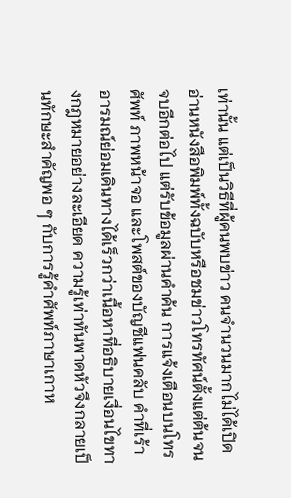เท่านั้น แต่เป็นวิธีที่ผู้คนพบข่าว คนจำนวนมากไม่ได้เปิดอ่านหนังสือพิมพ์ทั้งฉบับหรือชมข่าวโทรทัศน์ตั้งแต่ต้นจนจบอีกต่อไป แต่รับข้อมูลผ่านคำค้น การแจ้งเตือนบนโทรศัพท์ ภาพหน้าจอ และโพสต์ของบัญชีแฟนคลับ คำที่เร้าอารมณ์ย่อมเดินทางได้เร็วกว่าเนื้อหาที่อธิบายเงื่อนไขทางกฎหมายอย่างละเอียด ความรู้เท่าทันพาดหัวจึงกลายเป็นทักษะสำคัญพอ ๆ กับการรู้คำศัพท์ภาษาเกาห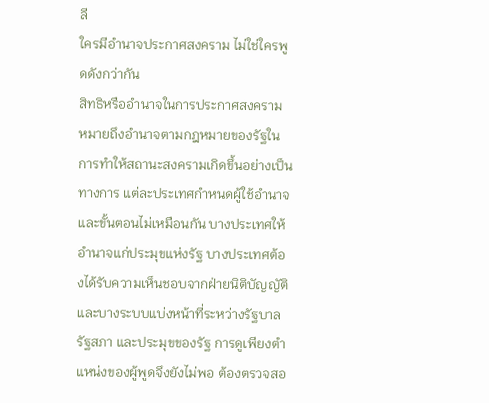ลี
ใครมีอำนาจประกาศสงคราม ไม่ใช่ใครพูดดังกว่ากัน
สิทธิหรืออำนาจในการประกาศสงคราม หมายถึงอำนาจตามกฎหมายของรัฐในการทำให้สถานะสงครามเกิดขึ้นอย่างเป็นทางการ แต่ละประเทศกำหนดผู้ใช้อำนาจและขั้นตอนไม่เหมือนกัน บางประเทศให้อำนาจแก่ประมุขแห่งรัฐ บางประเทศต้องได้รับความเห็นชอบจากฝ่ายนิติบัญญัติ และบางระบบแบ่งหน้าที่ระหว่างรัฐบาล รัฐสภา และประมุขของรัฐ การดูเพียงตำแหน่งของผู้พูดจึงยังไม่พอ ต้องตรวจสอ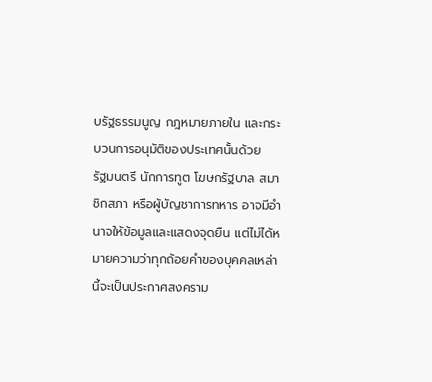บรัฐธรรมนูญ กฎหมายภายใน และกระบวนการอนุมัติของประเทศนั้นด้วย
รัฐมนตรี นักการทูต โฆษกรัฐบาล สมาชิกสภา หรือผู้บัญชาการทหาร อาจมีอำนาจให้ข้อมูลและแสดงจุดยืน แต่ไม่ได้หมายความว่าทุกถ้อยคำของบุคคลเหล่านี้จะเป็นประกาศสงคราม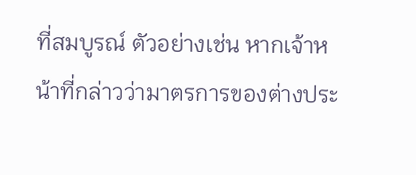ที่สมบูรณ์ ตัวอย่างเช่น หากเจ้าหน้าที่กล่าวว่ามาตรการของต่างประ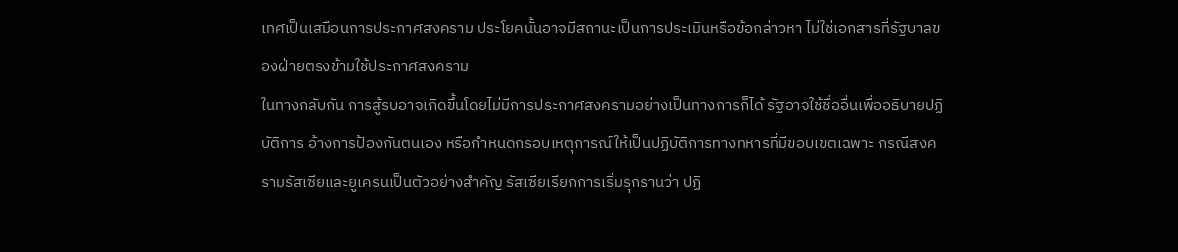เทศเป็นเสมือนการประกาศสงคราม ประโยคนั้นอาจมีสถานะเป็นการประเมินหรือข้อกล่าวหา ไม่ใช่เอกสารที่รัฐบาลของฝ่ายตรงข้ามใช้ประกาศสงคราม
ในทางกลับกัน การสู้รบอาจเกิดขึ้นโดยไม่มีการประกาศสงครามอย่างเป็นทางการก็ได้ รัฐอาจใช้ชื่ออื่นเพื่ออธิบายปฏิบัติการ อ้างการป้องกันตนเอง หรือกำหนดกรอบเหตุการณ์ให้เป็นปฏิบัติการทางทหารที่มีขอบเขตเฉพาะ กรณีสงครามรัสเซียและยูเครนเป็นตัวอย่างสำคัญ รัสเซียเรียกการเริ่มรุกรานว่า ปฏิ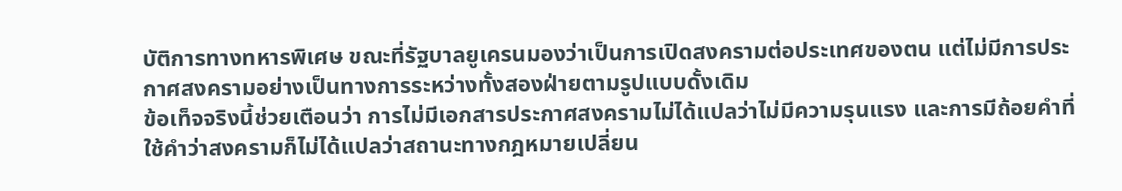บัติการทางทหารพิเศษ ขณะที่รัฐบาลยูเครนมองว่าเป็นการเปิดสงครามต่อประเทศของตน แต่ไม่มีการประกาศสงครามอย่างเป็นทางการระหว่างทั้งสองฝ่ายตามรูปแบบดั้งเดิม
ข้อเท็จจริงนี้ช่วยเตือนว่า การไม่มีเอกสารประกาศสงครามไม่ได้แปลว่าไม่มีความรุนแรง และการมีถ้อยคำที่ใช้คำว่าสงครามก็ไม่ได้แปลว่าสถานะทางกฎหมายเปลี่ยน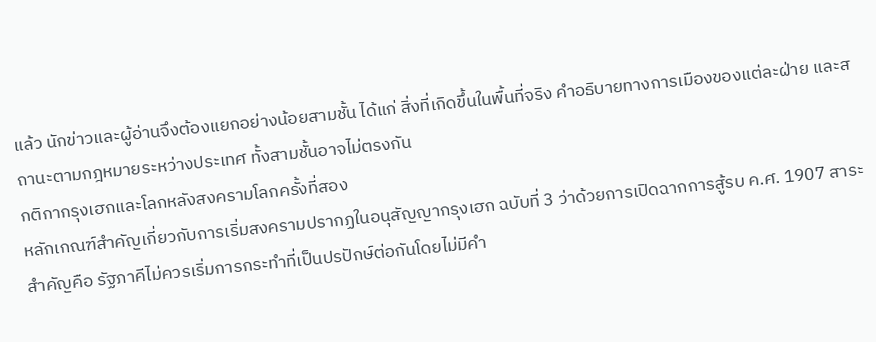แล้ว นักข่าวและผู้อ่านจึงต้องแยกอย่างน้อยสามชั้น ได้แก่ สิ่งที่เกิดขึ้นในพื้นที่จริง คำอธิบายทางการเมืองของแต่ละฝ่าย และสถานะตามกฎหมายระหว่างประเทศ ทั้งสามชั้นอาจไม่ตรงกัน
กติกากรุงเฮกและโลกหลังสงครามโลกครั้งที่สอง
หลักเกณฑ์สำคัญเกี่ยวกับการเริ่มสงครามปรากฏในอนุสัญญากรุงเฮก ฉบับที่ 3 ว่าด้วยการเปิดฉากการสู้รบ ค.ศ. 1907 สาระสำคัญคือ รัฐภาคีไม่ควรเริ่มการกระทำที่เป็นปรปักษ์ต่อกันโดยไม่มีคำ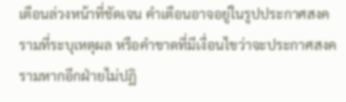เตือนล่วงหน้าที่ชัดเจน คำเตือนอาจอยู่ในรูปประกาศสงครามที่ระบุเหตุผล หรือคำขาดที่มีเงื่อนไขว่าจะประกาศสงครามหากอีกฝ่ายไม่ปฏิ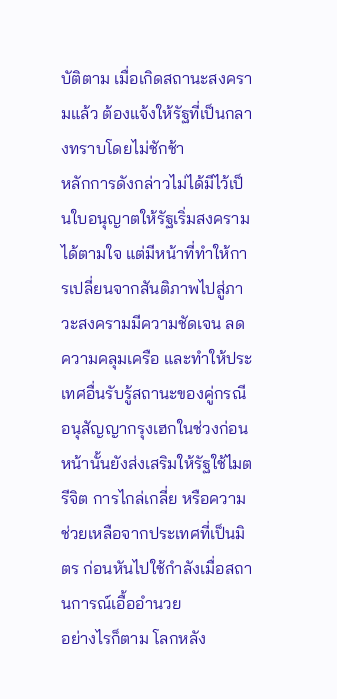บัติตาม เมื่อเกิดสถานะสงครามแล้ว ต้องแจ้งให้รัฐที่เป็นกลางทราบโดยไม่ชักช้า
หลักการดังกล่าวไม่ได้มีไว้เป็นใบอนุญาตให้รัฐเริ่มสงครามได้ตามใจ แต่มีหน้าที่ทำให้การเปลี่ยนจากสันติภาพไปสู่ภาวะสงครามมีความชัดเจน ลดความคลุมเครือ และทำให้ประเทศอื่นรับรู้สถานะของคู่กรณี อนุสัญญากรุงเฮกในช่วงก่อนหน้านั้นยังส่งเสริมให้รัฐใช้ไมตรีจิต การไกล่เกลี่ย หรือความช่วยเหลือจากประเทศที่เป็นมิตร ก่อนหันไปใช้กำลังเมื่อสถานการณ์เอื้ออำนวย
อย่างไรก็ตาม โลกหลัง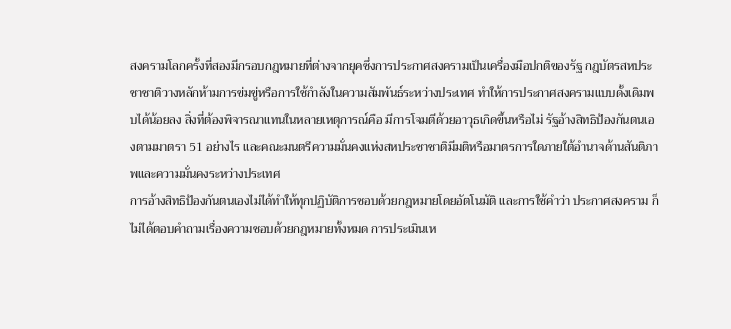สงครามโลกครั้งที่สองมีกรอบกฎหมายที่ต่างจากยุคซึ่งการประกาศสงครามเป็นเครื่องมือปกติของรัฐ กฎบัตรสหประชาชาติวางหลักห้ามการข่มขู่หรือการใช้กำลังในความสัมพันธ์ระหว่างประเทศ ทำให้การประกาศสงครามแบบดั้งเดิมพบได้น้อยลง สิ่งที่ต้องพิจารณาแทนในหลายเหตุการณ์คือ มีการโจมตีด้วยอาวุธเกิดขึ้นหรือไม่ รัฐอ้างสิทธิป้องกันตนเองตามมาตรา 51 อย่างไร และคณะมนตรีความมั่นคงแห่งสหประชาชาติมีมติหรือมาตรการใดภายใต้อำนาจด้านสันติภาพและความมั่นคงระหว่างประเทศ
การอ้างสิทธิป้องกันตนเองไม่ได้ทำให้ทุกปฏิบัติการชอบด้วยกฎหมายโดยอัตโนมัติ และการใช้คำว่า ประกาศสงคราม ก็ไม่ได้ตอบคำถามเรื่องความชอบด้วยกฎหมายทั้งหมด การประเมินเห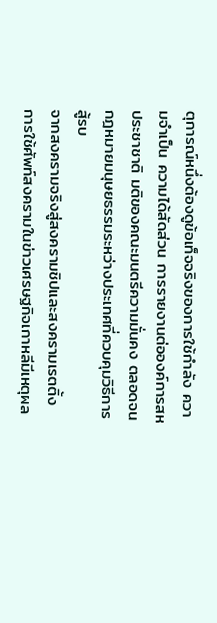ตุการณ์หนึ่งต้องดูข้อเท็จจริงของการใช้กำลัง ความจำเป็น ความได้สัดส่วน การรายงานต่อองค์การสหประชาชาติ มติของคณะมนตรีความมั่นคง ตลอดจนกฎหมายมนุษยธรรมระหว่างประเทศที่ควบคุมวิธีการสู้รบ
จากสงครามจริงสู่สงครามชิปและสงครามเรตติ้ง
การใช้ศัพท์สงครามในข่าวเศรษฐกิจเกาหลีมีเหตุผล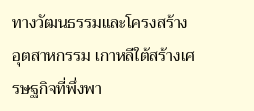ทางวัฒนธรรมและโครงสร้างอุตสาหกรรม เกาหลีใต้สร้างเศรษฐกิจที่พึ่งพา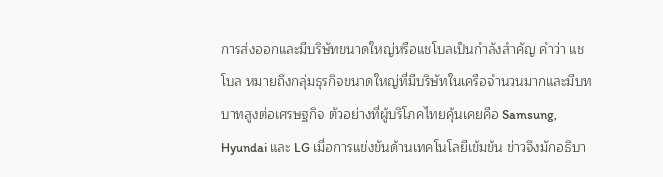การส่งออกและมีบริษัทขนาดใหญ่หรือแชโบลเป็นกำลังสำคัญ คำว่า แชโบล หมายถึงกลุ่มธุรกิจขนาดใหญ่ที่มีบริษัทในเครือจำนวนมากและมีบทบาทสูงต่อเศรษฐกิจ ตัวอย่างที่ผู้บริโภคไทยคุ้นเคยคือ Samsung, Hyundai และ LG เมื่อการแข่งขันด้านเทคโนโลยีเข้มข้น ข่าวจึงมักอธิบา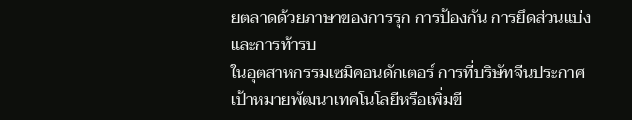ยตลาดด้วยภาษาของการรุก การป้องกัน การยึดส่วนแบ่ง และการท้ารบ
ในอุตสาหกรรมเซมิคอนดักเตอร์ การที่บริษัทจีนประกาศเป้าหมายพัฒนาเทคโนโลยีหรือเพิ่มขี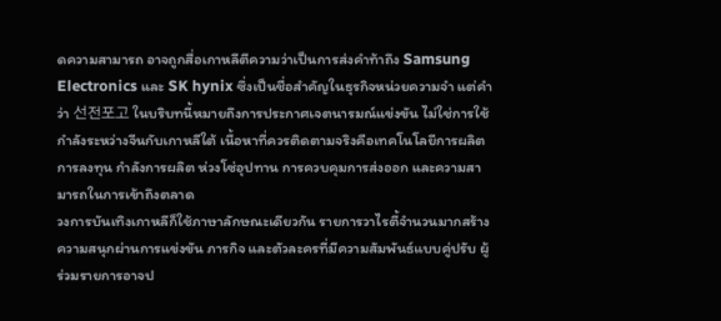ดความสามารถ อาจถูกสื่อเกาหลีตีความว่าเป็นการส่งคำท้าถึง Samsung Electronics และ SK hynix ซึ่งเป็นชื่อสำคัญในธุรกิจหน่วยความจำ แต่คำว่า 선전포고 ในบริบทนี้หมายถึงการประกาศเจตนารมณ์แข่งขัน ไม่ใช่การใช้กำลังระหว่างจีนกับเกาหลีใต้ เนื้อหาที่ควรติดตามจริงคือเทคโนโลยีการผลิต การลงทุน กำลังการผลิต ห่วงโซ่อุปทาน การควบคุมการส่งออก และความสามารถในการเข้าถึงตลาด
วงการบันเทิงเกาหลีก็ใช้ภาษาลักษณะเดียวกัน รายการวาไรตี้จำนวนมากสร้างความสนุกผ่านการแข่งขัน ภารกิจ และตัวละครที่มีความสัมพันธ์แบบคู่ปรับ ผู้ร่วมรายการอาจป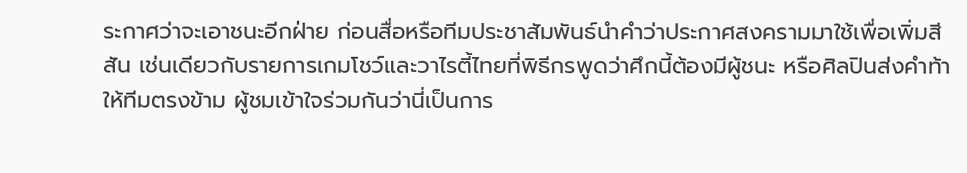ระกาศว่าจะเอาชนะอีกฝ่าย ก่อนสื่อหรือทีมประชาสัมพันธ์นำคำว่าประกาศสงครามมาใช้เพื่อเพิ่มสีสัน เช่นเดียวกับรายการเกมโชว์และวาไรตี้ไทยที่พิธีกรพูดว่าศึกนี้ต้องมีผู้ชนะ หรือศิลปินส่งคำท้าให้ทีมตรงข้าม ผู้ชมเข้าใจร่วมกันว่านี่เป็นการ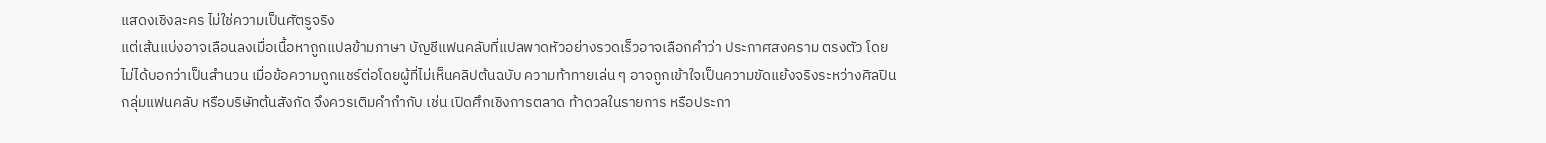แสดงเชิงละคร ไม่ใช่ความเป็นศัตรูจริง
แต่เส้นแบ่งอาจเลือนลงเมื่อเนื้อหาถูกแปลข้ามภาษา บัญชีแฟนคลับที่แปลพาดหัวอย่างรวดเร็วอาจเลือกคำว่า ประกาศสงคราม ตรงตัว โดยไม่ได้บอกว่าเป็นสำนวน เมื่อข้อความถูกแชร์ต่อโดยผู้ที่ไม่เห็นคลิปต้นฉบับ ความท้าทายเล่น ๆ อาจถูกเข้าใจเป็นความขัดแย้งจริงระหว่างศิลปิน กลุ่มแฟนคลับ หรือบริษัทต้นสังกัด จึงควรเติมคำกำกับ เช่น เปิดศึกเชิงการตลาด ท้าดวลในรายการ หรือประกา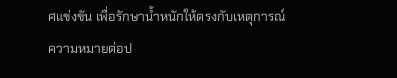ศแข่งขัน เพื่อรักษาน้ำหนักให้ตรงกับเหตุการณ์
ความหมายต่อป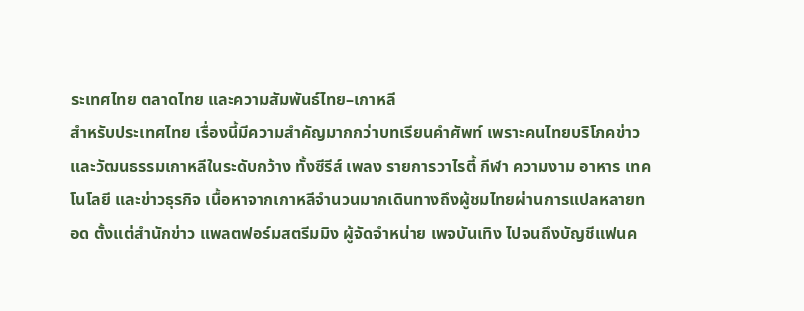ระเทศไทย ตลาดไทย และความสัมพันธ์ไทย–เกาหลี
สำหรับประเทศไทย เรื่องนี้มีความสำคัญมากกว่าบทเรียนคำศัพท์ เพราะคนไทยบริโภคข่าวและวัฒนธรรมเกาหลีในระดับกว้าง ทั้งซีรีส์ เพลง รายการวาไรตี้ กีฬา ความงาม อาหาร เทคโนโลยี และข่าวธุรกิจ เนื้อหาจากเกาหลีจำนวนมากเดินทางถึงผู้ชมไทยผ่านการแปลหลายทอด ตั้งแต่สำนักข่าว แพลตฟอร์มสตรีมมิง ผู้จัดจำหน่าย เพจบันเทิง ไปจนถึงบัญชีแฟนค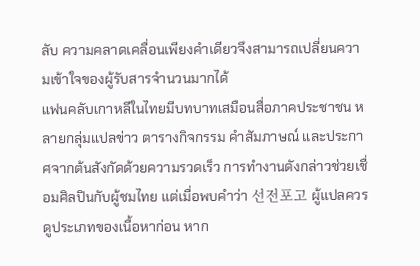ลับ ความคลาดเคลื่อนเพียงคำเดียวจึงสามารถเปลี่ยนความเข้าใจของผู้รับสารจำนวนมากได้
แฟนคลับเกาหลีในไทยมีบทบาทเสมือนสื่อภาคประชาชน หลายกลุ่มแปลข่าว ตารางกิจกรรม คำสัมภาษณ์ และประกาศจากต้นสังกัดด้วยความรวดเร็ว การทำงานดังกล่าวช่วยเชื่อมศิลปินกับผู้ชมไทย แต่เมื่อพบคำว่า 선전포고 ผู้แปลควรดูประเภทของเนื้อหาก่อน หาก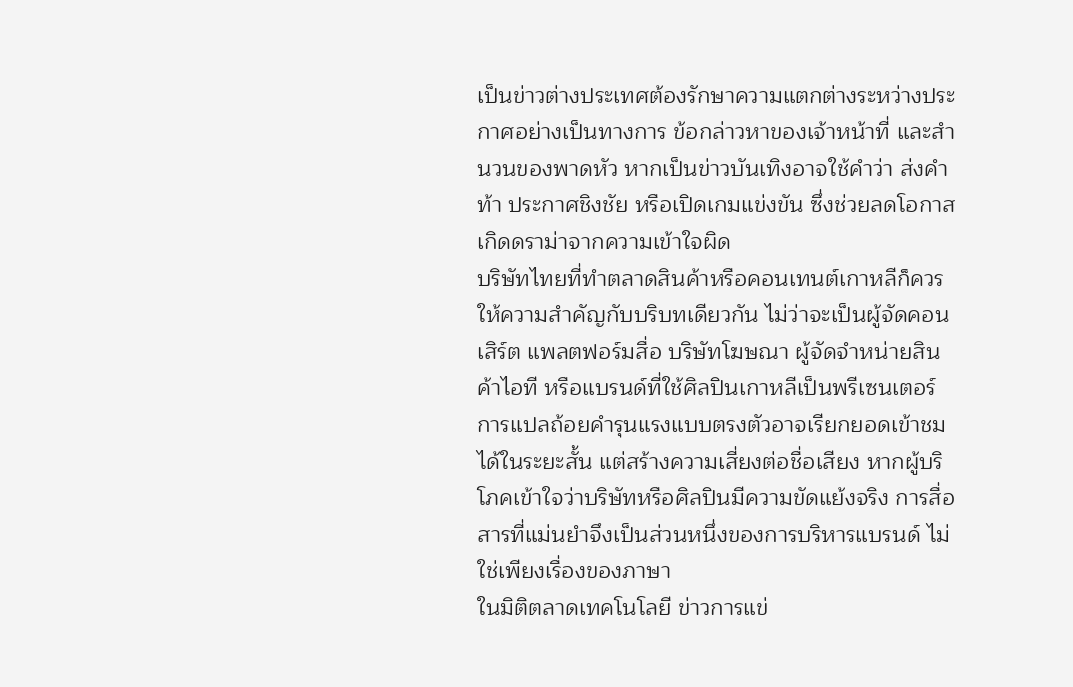เป็นข่าวต่างประเทศต้องรักษาความแตกต่างระหว่างประกาศอย่างเป็นทางการ ข้อกล่าวหาของเจ้าหน้าที่ และสำนวนของพาดหัว หากเป็นข่าวบันเทิงอาจใช้คำว่า ส่งคำท้า ประกาศชิงชัย หรือเปิดเกมแข่งขัน ซึ่งช่วยลดโอกาสเกิดดราม่าจากความเข้าใจผิด
บริษัทไทยที่ทำตลาดสินค้าหรือคอนเทนต์เกาหลีก็ควรให้ความสำคัญกับบริบทเดียวกัน ไม่ว่าจะเป็นผู้จัดคอนเสิร์ต แพลตฟอร์มสื่อ บริษัทโฆษณา ผู้จัดจำหน่ายสินค้าไอที หรือแบรนด์ที่ใช้ศิลปินเกาหลีเป็นพรีเซนเตอร์ การแปลถ้อยคำรุนแรงแบบตรงตัวอาจเรียกยอดเข้าชมได้ในระยะสั้น แต่สร้างความเสี่ยงต่อชื่อเสียง หากผู้บริโภคเข้าใจว่าบริษัทหรือศิลปินมีความขัดแย้งจริง การสื่อสารที่แม่นยำจึงเป็นส่วนหนึ่งของการบริหารแบรนด์ ไม่ใช่เพียงเรื่องของภาษา
ในมิติตลาดเทคโนโลยี ข่าวการแข่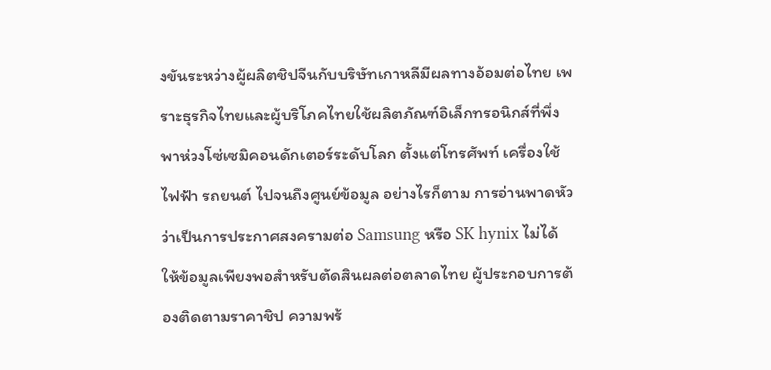งขันระหว่างผู้ผลิตชิปจีนกับบริษัทเกาหลีมีผลทางอ้อมต่อไทย เพราะธุรกิจไทยและผู้บริโภคไทยใช้ผลิตภัณฑ์อิเล็กทรอนิกส์ที่พึ่งพาห่วงโซ่เซมิคอนดักเตอร์ระดับโลก ตั้งแต่โทรศัพท์ เครื่องใช้ไฟฟ้า รถยนต์ ไปจนถึงศูนย์ข้อมูล อย่างไรก็ตาม การอ่านพาดหัวว่าเป็นการประกาศสงครามต่อ Samsung หรือ SK hynix ไม่ได้ให้ข้อมูลเพียงพอสำหรับตัดสินผลต่อตลาดไทย ผู้ประกอบการต้องติดตามราคาชิป ความพร้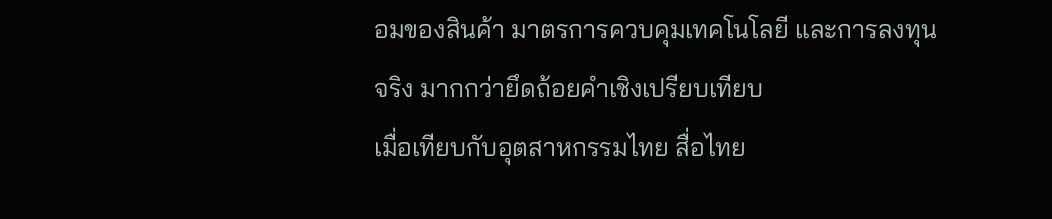อมของสินค้า มาตรการควบคุมเทคโนโลยี และการลงทุนจริง มากกว่ายึดถ้อยคำเชิงเปรียบเทียบ
เมื่อเทียบกับอุตสาหกรรมไทย สื่อไทย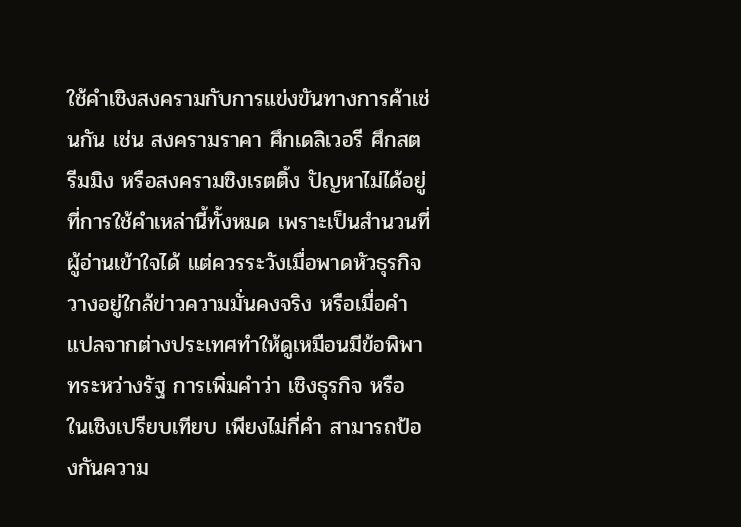ใช้คำเชิงสงครามกับการแข่งขันทางการค้าเช่นกัน เช่น สงครามราคา ศึกเดลิเวอรี ศึกสตรีมมิง หรือสงครามชิงเรตติ้ง ปัญหาไม่ได้อยู่ที่การใช้คำเหล่านี้ทั้งหมด เพราะเป็นสำนวนที่ผู้อ่านเข้าใจได้ แต่ควรระวังเมื่อพาดหัวธุรกิจวางอยู่ใกล้ข่าวความมั่นคงจริง หรือเมื่อคำแปลจากต่างประเทศทำให้ดูเหมือนมีข้อพิพาทระหว่างรัฐ การเพิ่มคำว่า เชิงธุรกิจ หรือ ในเชิงเปรียบเทียบ เพียงไม่กี่คำ สามารถป้องกันความ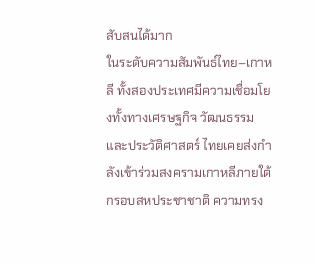สับสนได้มาก
ในระดับความสัมพันธ์ไทย–เกาหลี ทั้งสองประเทศมีความเชื่อมโยงทั้งทางเศรษฐกิจ วัฒนธรรม และประวัติศาสตร์ ไทยเคยส่งกำลังเข้าร่วมสงครามเกาหลีภายใต้กรอบสหประชาชาติ ความทรง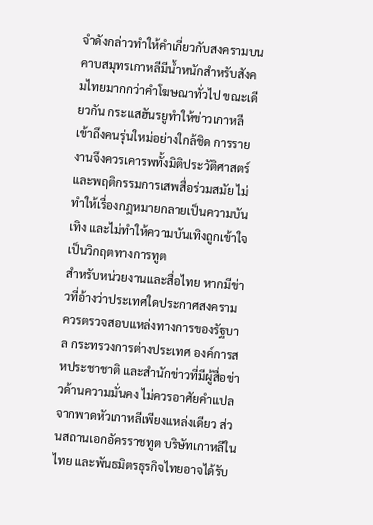จำดังกล่าวทำให้คำเกี่ยวกับสงครามบนคาบสมุทรเกาหลีมีน้ำหนักสำหรับสังคมไทยมากกว่าคำโฆษณาทั่วไป ขณะเดียวกัน กระแสฮันรยูทำให้ข่าวเกาหลีเข้าถึงคนรุ่นใหม่อย่างใกล้ชิด การรายงานจึงควรเคารพทั้งมิติประวัติศาสตร์และพฤติกรรมการเสพสื่อร่วมสมัย ไม่ทำให้เรื่องกฎหมายกลายเป็นความบันเทิง และไม่ทำให้ความบันเทิงถูกเข้าใจเป็นวิกฤตทางการทูต
สำหรับหน่วยงานและสื่อไทย หากมีข่าวที่อ้างว่าประเทศใดประกาศสงคราม ควรตรวจสอบแหล่งทางการของรัฐบาล กระทรวงการต่างประเทศ องค์การสหประชาชาติ และสำนักข่าวที่มีผู้สื่อข่าวด้านความมั่นคง ไม่ควรอาศัยคำแปลจากพาดหัวเกาหลีเพียงแหล่งเดียว ส่วนสถานเอกอัครราชทูต บริษัทเกาหลีในไทย และพันธมิตรธุรกิจไทยอาจได้รับ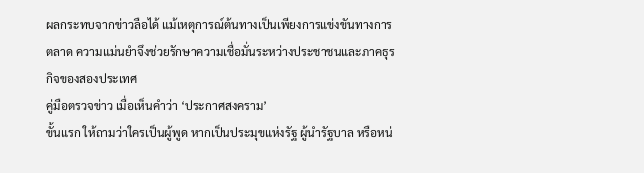ผลกระทบจากข่าวลือได้ แม้เหตุการณ์ต้นทางเป็นเพียงการแข่งขันทางการตลาด ความแม่นยำจึงช่วยรักษาความเชื่อมั่นระหว่างประชาชนและภาคธุรกิจของสองประเทศ
คู่มือตรวจข่าว เมื่อเห็นคำว่า ‘ประกาศสงคราม’
ขั้นแรก ให้ถามว่าใครเป็นผู้พูด หากเป็นประมุขแห่งรัฐ ผู้นำรัฐบาล หรือหน่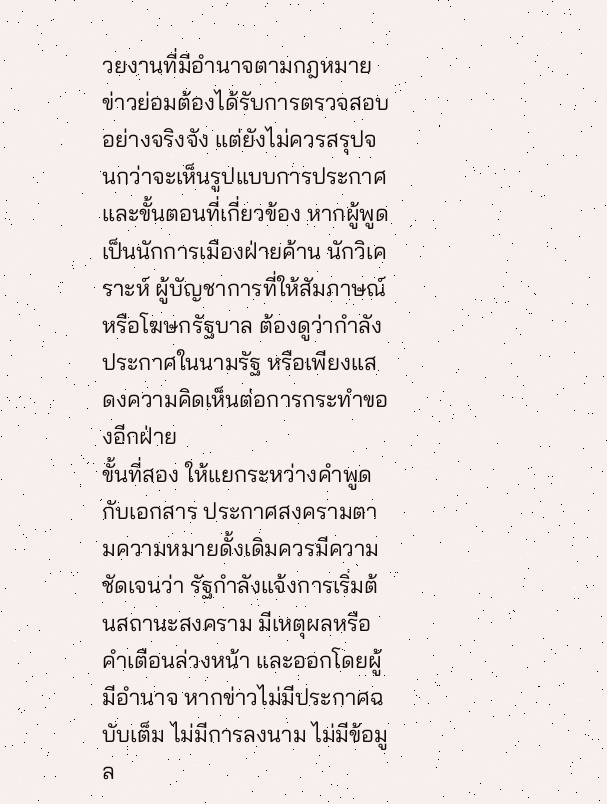วยงานที่มีอำนาจตามกฎหมาย ข่าวย่อมต้องได้รับการตรวจสอบอย่างจริงจัง แต่ยังไม่ควรสรุปจนกว่าจะเห็นรูปแบบการประกาศและขั้นตอนที่เกี่ยวข้อง หากผู้พูดเป็นนักการเมืองฝ่ายค้าน นักวิเคราะห์ ผู้บัญชาการที่ให้สัมภาษณ์ หรือโฆษกรัฐบาล ต้องดูว่ากำลังประกาศในนามรัฐ หรือเพียงแสดงความคิดเห็นต่อการกระทำของอีกฝ่าย
ขั้นที่สอง ให้แยกระหว่างคำพูดกับเอกสาร ประกาศสงครามตามความหมายดั้งเดิมควรมีความชัดเจนว่า รัฐกำลังแจ้งการเริ่มต้นสถานะสงคราม มีเหตุผลหรือคำเตือนล่วงหน้า และออกโดยผู้มีอำนาจ หากข่าวไม่มีประกาศฉบับเต็ม ไม่มีการลงนาม ไม่มีข้อมูล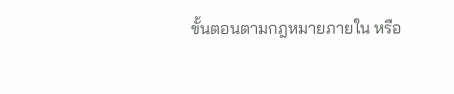ขั้นตอนตามกฎหมายภายใน หรือ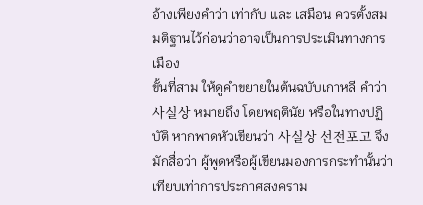อ้างเพียงคำว่า เท่ากับ และ เสมือน ควรตั้งสมมติฐานไว้ก่อนว่าอาจเป็นการประเมินทางการเมือง
ขั้นที่สาม ให้ดูคำขยายในต้นฉบับเกาหลี คำว่า 사실상 หมายถึง โดยพฤตินัย หรือในทางปฏิบัติ หากพาดหัวเขียนว่า 사실상 선전포고 จึงมักสื่อว่า ผู้พูดหรือผู้เขียนมองการกระทำนั้นว่าเทียบเท่าการประกาศสงคราม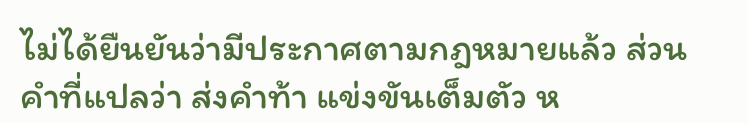ไม่ได้ยืนยันว่ามีประกาศตามกฎหมายแล้ว ส่วนคำที่แปลว่า ส่งคำท้า แข่งขันเต็มตัว ห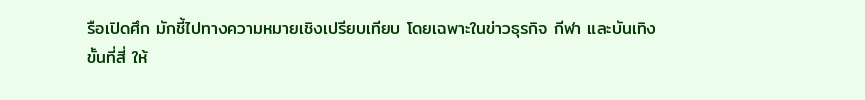รือเปิดศึก มักชี้ไปทางความหมายเชิงเปรียบเทียบ โดยเฉพาะในข่าวธุรกิจ กีฬา และบันเทิง
ขั้นที่สี่ ให้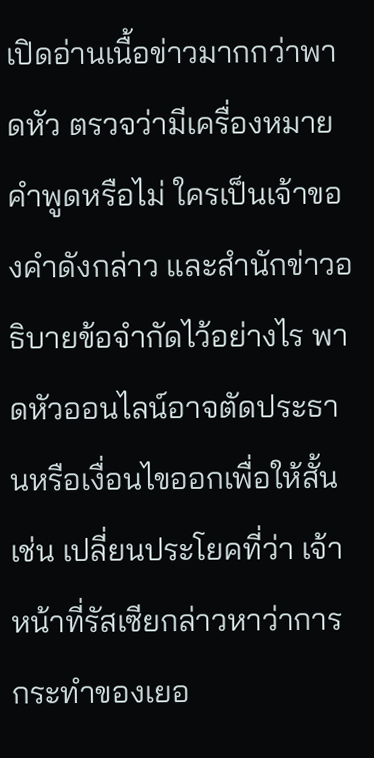เปิดอ่านเนื้อข่าวมากกว่าพาดหัว ตรวจว่ามีเครื่องหมายคำพูดหรือไม่ ใครเป็นเจ้าของคำดังกล่าว และสำนักข่าวอธิบายข้อจำกัดไว้อย่างไร พาดหัวออนไลน์อาจตัดประธานหรือเงื่อนไขออกเพื่อให้สั้น เช่น เปลี่ยนประโยคที่ว่า เจ้าหน้าที่รัสเซียกล่าวหาว่าการกระทำของเยอ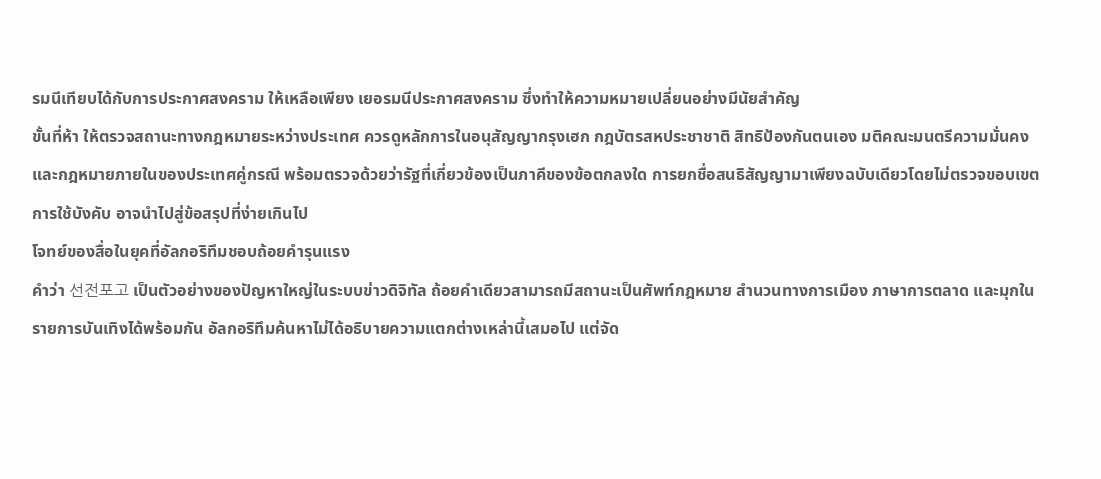รมนีเทียบได้กับการประกาศสงคราม ให้เหลือเพียง เยอรมนีประกาศสงคราม ซึ่งทำให้ความหมายเปลี่ยนอย่างมีนัยสำคัญ
ขั้นที่ห้า ให้ตรวจสถานะทางกฎหมายระหว่างประเทศ ควรดูหลักการในอนุสัญญากรุงเฮก กฎบัตรสหประชาชาติ สิทธิป้องกันตนเอง มติคณะมนตรีความมั่นคง และกฎหมายภายในของประเทศคู่กรณี พร้อมตรวจด้วยว่ารัฐที่เกี่ยวข้องเป็นภาคีของข้อตกลงใด การยกชื่อสนธิสัญญามาเพียงฉบับเดียวโดยไม่ตรวจขอบเขตการใช้บังคับ อาจนำไปสู่ข้อสรุปที่ง่ายเกินไป
โจทย์ของสื่อในยุคที่อัลกอริทึมชอบถ้อยคำรุนแรง
คำว่า 선전포고 เป็นตัวอย่างของปัญหาใหญ่ในระบบข่าวดิจิทัล ถ้อยคำเดียวสามารถมีสถานะเป็นศัพท์กฎหมาย สำนวนทางการเมือง ภาษาการตลาด และมุกในรายการบันเทิงได้พร้อมกัน อัลกอริทึมค้นหาไม่ได้อธิบายความแตกต่างเหล่านี้เสมอไป แต่จัด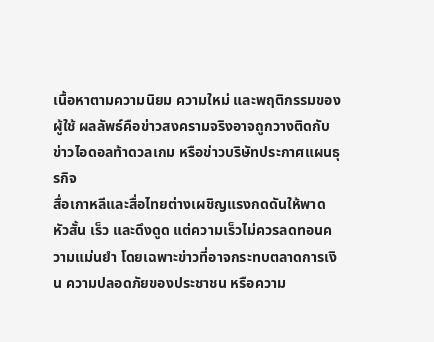เนื้อหาตามความนิยม ความใหม่ และพฤติกรรมของผู้ใช้ ผลลัพธ์คือข่าวสงครามจริงอาจถูกวางติดกับข่าวไอดอลท้าดวลเกม หรือข่าวบริษัทประกาศแผนธุรกิจ
สื่อเกาหลีและสื่อไทยต่างเผชิญแรงกดดันให้พาดหัวสั้น เร็ว และดึงดูด แต่ความเร็วไม่ควรลดทอนความแม่นยำ โดยเฉพาะข่าวที่อาจกระทบตลาดการเงิน ความปลอดภัยของประชาชน หรือความ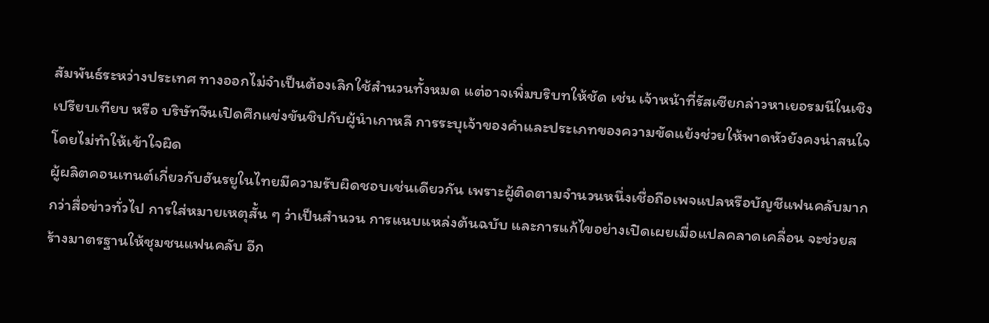สัมพันธ์ระหว่างประเทศ ทางออกไม่จำเป็นต้องเลิกใช้สำนวนทั้งหมด แต่อาจเพิ่มบริบทให้ชัด เช่น เจ้าหน้าที่รัสเซียกล่าวหาเยอรมนีในเชิงเปรียบเทียบ หรือ บริษัทจีนเปิดศึกแข่งขันชิปกับผู้นำเกาหลี การระบุเจ้าของคำและประเภทของความขัดแย้งช่วยให้พาดหัวยังคงน่าสนใจโดยไม่ทำให้เข้าใจผิด
ผู้ผลิตคอนเทนต์เกี่ยวกับฮันรยูในไทยมีความรับผิดชอบเช่นเดียวกัน เพราะผู้ติดตามจำนวนหนึ่งเชื่อถือเพจแปลหรือบัญชีแฟนคลับมากกว่าสื่อข่าวทั่วไป การใส่หมายเหตุสั้น ๆ ว่าเป็นสำนวน การแนบแหล่งต้นฉบับ และการแก้ไขอย่างเปิดเผยเมื่อแปลคลาดเคลื่อน จะช่วยสร้างมาตรฐานให้ชุมชนแฟนคลับ อีก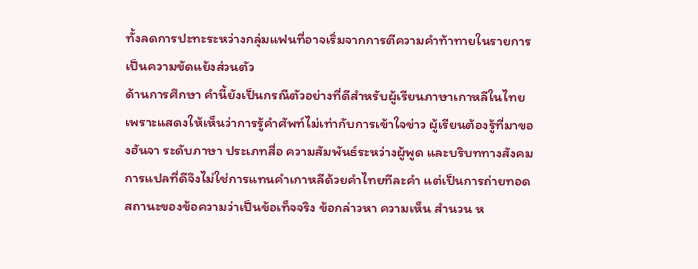ทั้งลดการปะทะระหว่างกลุ่มแฟนที่อาจเริ่มจากการตีความคำท้าทายในรายการเป็นความขัดแย้งส่วนตัว
ด้านการศึกษา คำนี้ยังเป็นกรณีตัวอย่างที่ดีสำหรับผู้เรียนภาษาเกาหลีในไทย เพราะแสดงให้เห็นว่าการรู้คำศัพท์ไม่เท่ากับการเข้าใจข่าว ผู้เรียนต้องรู้ที่มาของฮันจา ระดับภาษา ประเภทสื่อ ความสัมพันธ์ระหว่างผู้พูด และบริบททางสังคม การแปลที่ดีจึงไม่ใช่การแทนคำเกาหลีด้วยคำไทยทีละคำ แต่เป็นการถ่ายทอดสถานะของข้อความว่าเป็นข้อเท็จจริง ข้อกล่าวหา ความเห็น สำนวน ห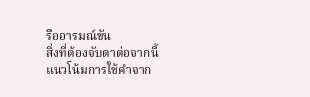รืออารมณ์ขัน
สิ่งที่ต้องจับตาต่อจากนี้
แนวโน้มการใช้คำจาก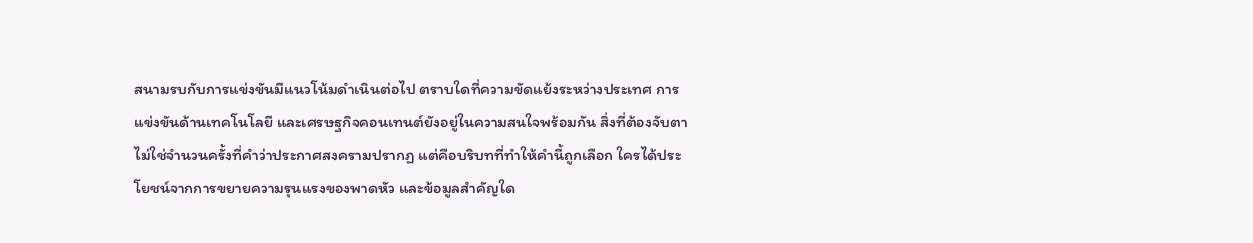สนามรบกับการแข่งขันมีแนวโน้มดำเนินต่อไป ตราบใดที่ความขัดแย้งระหว่างประเทศ การแข่งขันด้านเทคโนโลยี และเศรษฐกิจคอนเทนต์ยังอยู่ในความสนใจพร้อมกัน สิ่งที่ต้องจับตาไม่ใช่จำนวนครั้งที่คำว่าประกาศสงครามปรากฏ แต่คือบริบทที่ทำให้คำนี้ถูกเลือก ใครได้ประโยชน์จากการขยายความรุนแรงของพาดหัว และข้อมูลสำคัญใด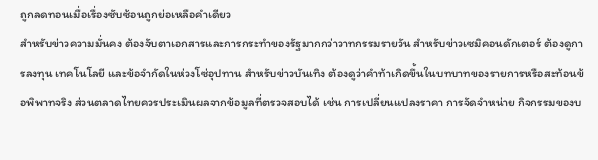ถูกลดทอนเมื่อเรื่องซับซ้อนถูกย่อเหลือคำเดียว
สำหรับข่าวความมั่นคง ต้องจับตาเอกสารและการกระทำของรัฐมากกว่าวาทกรรมรายวัน สำหรับข่าวเซมิคอนดักเตอร์ ต้องดูการลงทุน เทคโนโลยี และข้อจำกัดในห่วงโซ่อุปทาน สำหรับข่าวบันเทิง ต้องดูว่าคำท้าเกิดขึ้นในบทบาทของรายการหรือสะท้อนข้อพิพาทจริง ส่วนตลาดไทยควรประเมินผลจากข้อมูลที่ตรวจสอบได้ เช่น การเปลี่ยนแปลงราคา การจัดจำหน่าย กิจกรรมของบ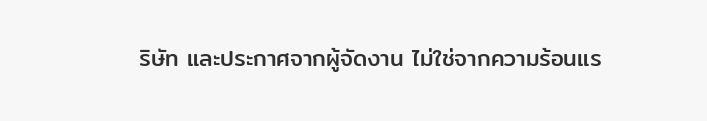ริษัท และประกาศจากผู้จัดงาน ไม่ใช่จากความร้อนแร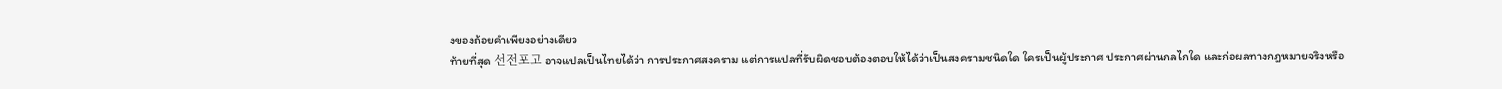งของถ้อยคำเพียงอย่างเดียว
ท้ายที่สุด 선전포고 อาจแปลเป็นไทยได้ว่า การประกาศสงคราม แต่การแปลที่รับผิดชอบต้องตอบให้ได้ว่าเป็นสงครามชนิดใด ใครเป็นผู้ประกาศ ประกาศผ่านกลไกใด และก่อผลทางกฎหมายจริงหรือ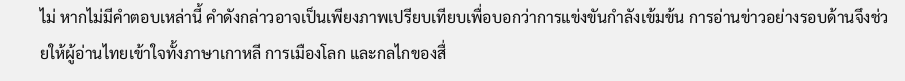ไม่ หากไม่มีคำตอบเหล่านี้ คำดังกล่าวอาจเป็นเพียงภาพเปรียบเทียบเพื่อบอกว่าการแข่งขันกำลังเข้มข้น การอ่านข่าวอย่างรอบด้านจึงช่วยให้ผู้อ่านไทยเข้าใจทั้งภาษาเกาหลี การเมืองโลก และกลไกของสื่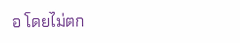อ โดยไม่ตก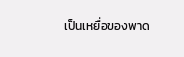เป็นเหยื่อของพาด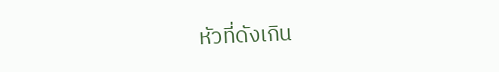หัวที่ดังเกิน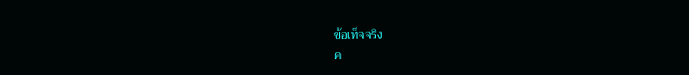ข้อเท็จจริง
ค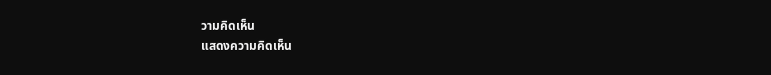วามคิดเห็น
แสดงความคิดเห็น